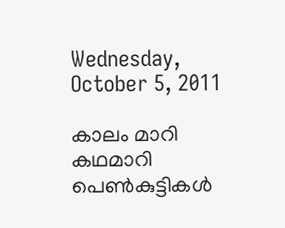Wednesday, October 5, 2011

കാലം മാറി കഥമാറി പെണ്‍കുട്ടികള്‍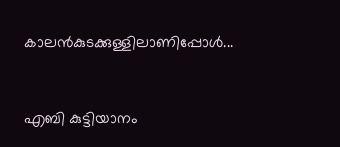കാലന്‍കുടക്കുള്ളിലാണിപ്പോള്‍...


എബി കുട്ടിയാനം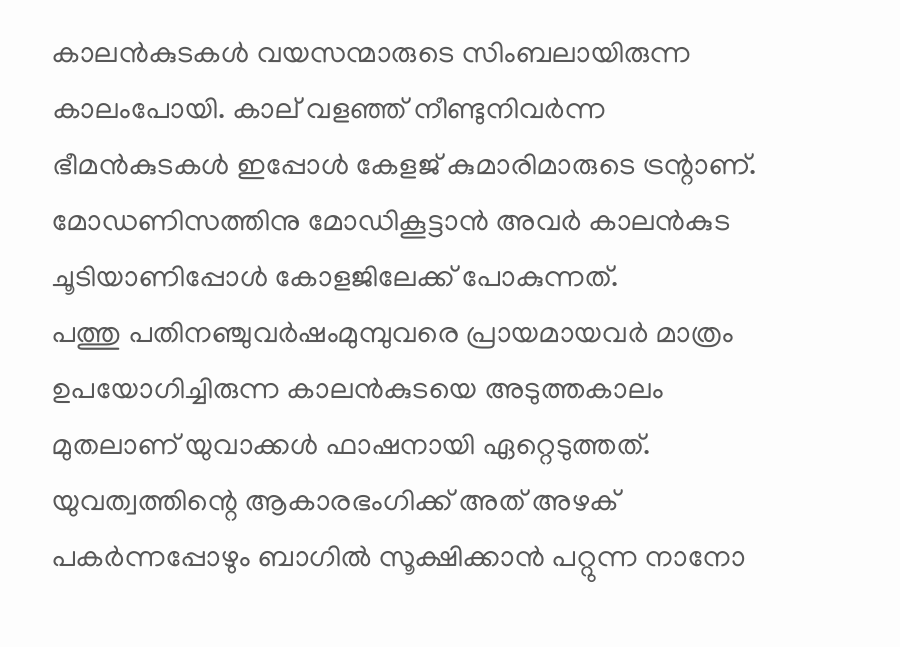കാലന്‍കുടകള്‍ വയസന്മാരുടെ സിംബലായിരുന്ന കാലംപോയി. കാല് വളഞ്ഞ് നീണ്ടുനിവര്‍ന്ന ഭീമന്‍കുടകള്‍ ഇപ്പോള്‍ കേളജ് കുമാരിമാരുടെ ട്രന്റാണ്. മോഡണിസത്തിനു മോഡികൂട്ടാന്‍ അവര്‍ കാലന്‍കുട ചൂടിയാണിപ്പോള്‍ കോളജിലേക്ക് പോകുന്നത്.
പത്തു പതിനഞ്ചുവര്‍ഷംമുമ്പുവരെ പ്രായമായവര്‍ മാത്രം ഉപയോഗിച്ചിരുന്ന കാലന്‍കുടയെ അടുത്തകാലം മുതലാണ് യുവാക്കള്‍ ഫാഷനായി ഏറ്റെടുത്തത്. യുവത്വത്തിന്റെ ആകാരഭംഗിക്ക് അത് അഴക് പകര്‍ന്നപ്പോഴും ബാഗില്‍ സൂക്ഷിക്കാന്‍ പറ്റുന്ന നാനോ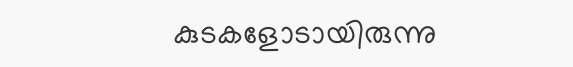കുടകളോടായിരുന്നു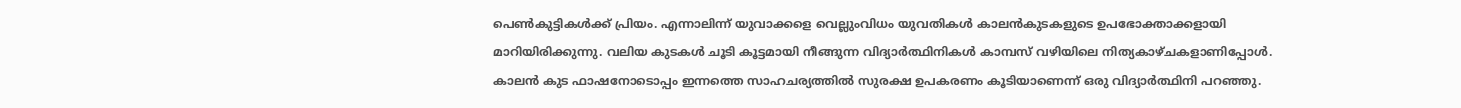പെണ്‍കുട്ടികള്‍ക്ക് പ്രിയം. എന്നാലിന്ന് യുവാക്കളെ വെല്ലുംവിധം യുവതികള്‍ കാലന്‍കുടകളുടെ ഉപഭോക്താക്കളായി മാറിയിരിക്കുന്നു. വലിയ കുടകള്‍ ചൂടി കൂട്ടമായി നീങ്ങുന്ന വിദ്യാര്‍ത്ഥിനികള്‍ കാമ്പസ് വഴിയിലെ നിത്യകാഴ്ചകളാണിപ്പോള്‍.
കാലന്‍ കുട ഫാഷനോടൊപ്പം ഇന്നത്തെ സാഹചര്യത്തില്‍ സുരക്ഷ ഉപകരണം കൂടിയാണെന്ന് ഒരു വിദ്യാര്‍ത്ഥിനി പറഞ്ഞു.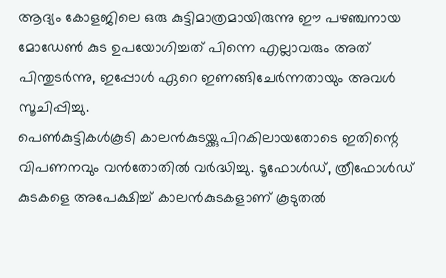ആദ്യം കോളജിലെ ഒരു കുട്ടിമാത്രമായിരുന്നു ഈ പഴഞ്ചനായ മോഡേണ്‍ കുട ഉപയോഗിച്ചത് പിന്നെ എല്ലാവരും അത് പിന്തുടര്‍ന്നു, ഇപ്പോള്‍ ഏറെ ഇണങ്ങിചേര്‍ന്നതായും അവള്‍ സൂചിപ്പിച്ചു.
പെണ്‍കുട്ടികള്‍കൂടി കാലന്‍കുടയ്ക്കുപിറകിലായതോടെ ഇതിന്റെ വിപണനവും വന്‍തോതില്‍ വര്‍ദ്ധിച്ചു. ടൂഫോള്‍ഡ്, ത്രീഫോള്‍ഡ് കുടകളെ അപേക്ഷിച്ച് കാലന്‍കുടകളാണ് കൂടുതല്‍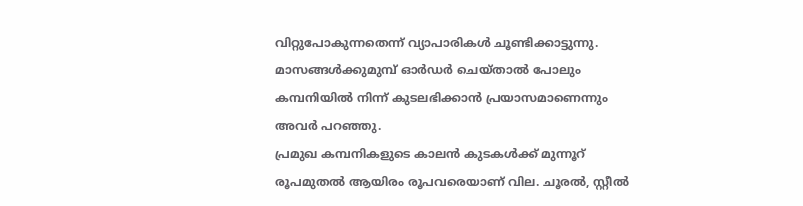വിറ്റുപോകുന്നതെന്ന് വ്യാപാരികള്‍ ചൂണ്ടിക്കാട്ടുന്നു. മാസങ്ങള്‍ക്കുമുമ്പ് ഓര്‍ഡര്‍ ചെയ്താല്‍ പോലും കമ്പനിയില്‍ നിന്ന് കുടലഭിക്കാന്‍ പ്രയാസമാണെന്നും അവര്‍ പറഞ്ഞു.
പ്രമുഖ കമ്പനികളുടെ കാലന്‍ കുടകള്‍ക്ക് മുന്നൂറ് രൂപമുതല്‍ ആയിരം രൂപവരെയാണ് വില. ചൂരല്‍, സ്റ്റീല്‍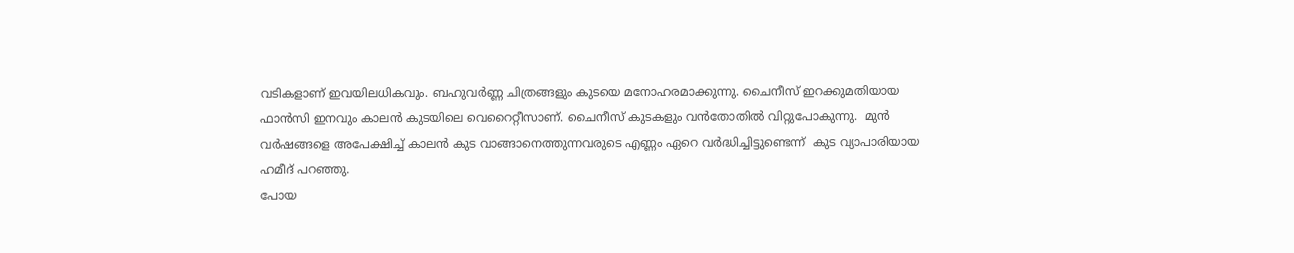വടികളാണ് ഇവയിലധികവും. ബഹുവര്‍ണ്ണ ചിത്രങ്ങളും കുടയെ മനോഹരമാക്കുന്നു. ചൈനീസ് ഇറക്കുമതിയായ ഫാന്‍സി ഇനവും കാലന്‍ കുടയിലെ വെറൈറ്റീസാണ്. ചൈനീസ് കുടകളും വന്‍തോതില്‍ വിറ്റുപോകുന്നു.  മുന്‍ വര്‍ഷങ്ങളെ അപേക്ഷിച്ച് കാലന്‍ കുട വാങ്ങാനെത്തുന്നവരുടെ എണ്ണം ഏറെ വര്‍ദ്ധിച്ചിട്ടുണ്ടെന്ന്  കുട വ്യാപാരിയായ ഹമീദ് പറഞ്ഞു.
പോയ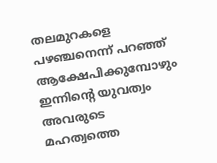തലമുറകളെ പഴഞ്ചനെന്ന് പറഞ്ഞ് ആക്ഷേപിക്കുമ്പോഴും ഇന്നിന്റെ യുവത്വം അവരുടെ മഹത്വത്തെ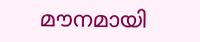മൗനമായി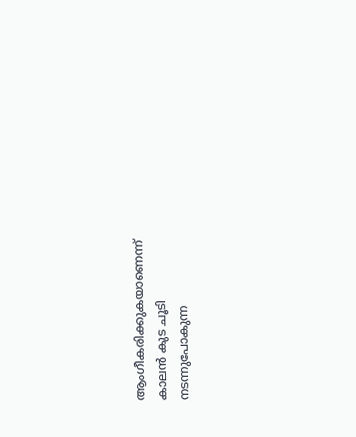ആംഗീകരിക്കുകയാണെന്ന് കാലന്‍ കുട ചൂടി നടന്നുപോകുന്ന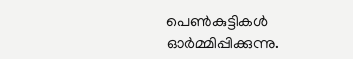പെണ്‍കുട്ടികള്‍ ഓര്‍മ്മിപ്പിക്കുന്നു.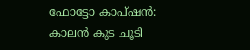ഫോട്ടോ കാപ്ഷന്‍:
കാലന്‍ കുട ചൂടി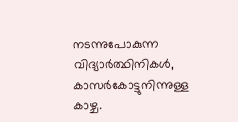നടന്നുപോകുന്ന വിദ്യാര്‍ത്ഥിനികള്‍, കാസര്‍കോട്ടുനിന്നുള്ള കാഴ്ച.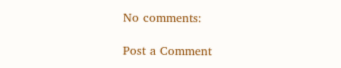No comments:

Post a Comment